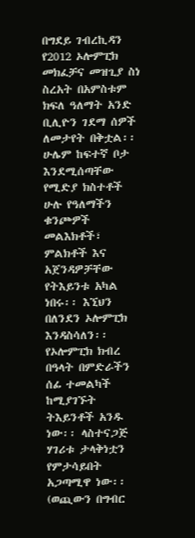በግደይ ገብረኪዳን
የ2012 ኦሎምፒክ መክፈቻና መዝጊያ ስነ ስረአት በአምስቱም ክፍለ ዓለማት አንድ ቢሊዮን ገደማ ሰዎች ለመታየት በቅቷል፡፡ ሁሌም ከፍተኛ ቦታ እንደሚሰጣቸው የሚድያ ክስተቶች ሁሉ የዓለማችን ቁንጮዎች መልእክቶች፣ ምልክቶች እና አጀንዳዎቻቸው የትእይንቱ አካል ነበሩ፡፡ እኚህን በለንደን ኦሎምፒክ እንዳስሳለን፡፡
የኦሎምፒክ ክብረ በዓላት በምድራችን ሰፊ ተመልካች ከሚያገኙት ትእይንቶች አንዱ ነው፡፡ ላስተናጋጅ ሃገሪቱ ታላቅነቷን የምታሳይበት አጋጣሚዋ ነው፡፡ (ወጪውን በግብር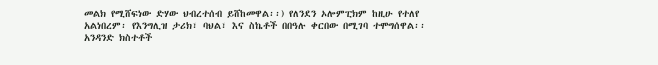መልክ የሚሸፍነው ድሃው ህብረተሰብ ይሸከመዋል፡፡) የለንደን ኦሎምፒክም ከዚሁ የተለየ አልነበረም፡ የእንግሊዝ ታሪክ፣ ባህል፣ እና ስኬቶች በበዓሉ ቀርበው በሚገባ ተሞግሰዋል፡፡ አንዳንድ ክስተቶች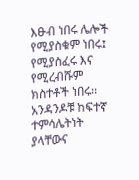እፁብ ነበሩ ሌሎች የሚያስቁም ነበሩ፤ የሚያስፈሩ እና የሚረብሹም ክስተቶች ነበሩ፡፡ አንዳንዶቹ ከፍተኛ ተምሳሌትነት ያላቸውና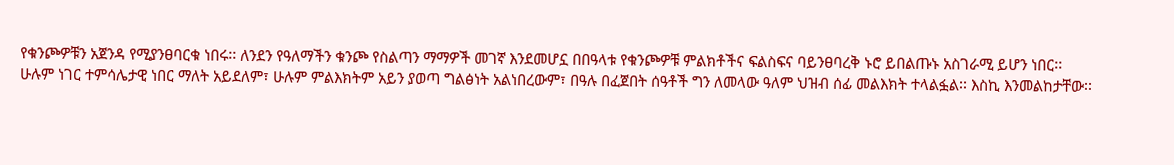የቁንጮዎቹን አጀንዳ የሚያንፀባርቁ ነበሩ፡፡ ለንደን የዓለማችን ቁንጮ የስልጣን ማማዎች መገኛ እንደመሆኗ በበዓላቱ የቁንጮዎቹ ምልክቶችና ፍልስፍና ባይንፀባረቅ ኑሮ ይበልጡኑ አስገራሚ ይሆን ነበር፡፡
ሁሉም ነገር ተምሳሌታዊ ነበር ማለት አይደለም፣ ሁሉም ምልእክትም አይን ያወጣ ግልፅነት አልነበረውም፣ በዓሉ በፈጀበት ሰዓቶች ግን ለመላው ዓለም ህዝብ ሰፊ መልእክት ተላልፏል፡፡ እስኪ እንመልከታቸው፡፡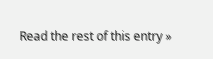Read the rest of this entry »